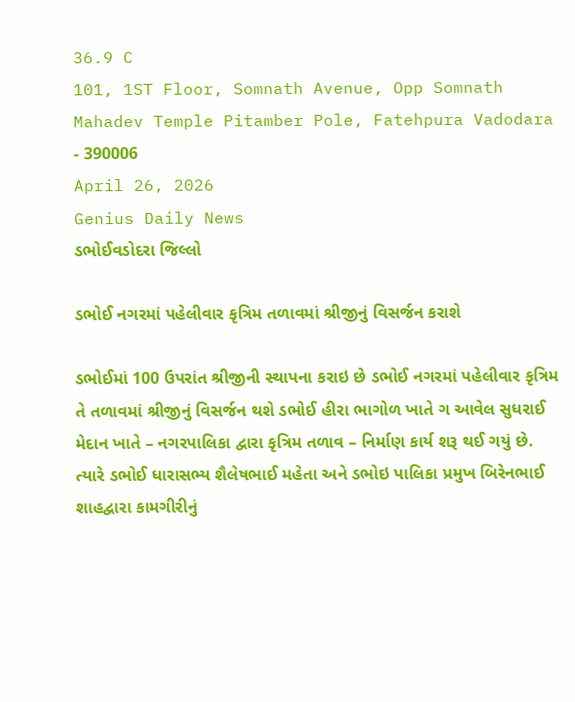36.9 C
101, 1ST Floor, Somnath Avenue, Opp Somnath Mahadev Temple Pitamber Pole, Fatehpura Vadodara - 390006
April 26, 2026
Genius Daily News
ડભોઈવડોદરા જિલ્લો

ડભોઈ નગરમાં પહેલીવાર કૃત્રિમ તળાવમાં શ્રીજીનું વિસર્જન કરાશે

ડભોઈમાં 100 ઉપરાંત શ્રીજીની સ્થાપના કરાઇ છે ડભોઈ નગરમાં પહેલીવાર કૃત્રિમ તે તળાવમાં શ્રીજીનું વિસર્જન થશે ડભોઈ હીરા ભાગોળ ખાતે ગ આવેલ સુધરાઈ મેદાન ખાતે – નગરપાલિકા દ્વારા કૃત્રિમ તળાવ – નિર્માણ કાર્ય શરૂ થઈ ગયું છે. ત્યારે ડભોઈ ધારાસભ્ય શૈલેષભાઈ મહેતા અને ડભોઇ પાલિકા પ્રમુખ બિરેનભાઈ શાહદ્વારા કામગીરીનું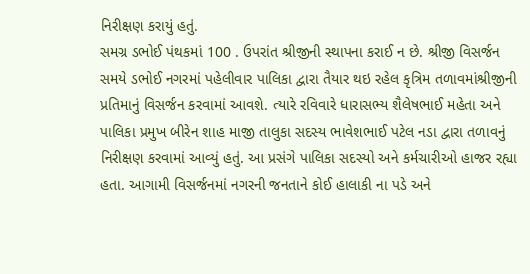નિરીક્ષણ કરાયું હતું.
સમગ્ર ડભોઈ પંથકમાં 100 . ઉપરાંત શ્રીજીની સ્થાપના કરાઈ ન છે. શ્રીજી વિસર્જન સમયે ડભોઈ નગરમાં પહેલીવાર પાલિકા દ્વારા તૈયાર થઇ રહેલ કૃત્રિમ તળાવમાંશ્રીજીની પ્રતિમાનું વિસર્જન કરવામાં આવશે. ત્યારે રવિવારે ધારાસભ્ય શૈલેષભાઈ મહેતા અને પાલિકા પ્રમુખ બીરેન શાહ માજી તાલુકા સદસ્ય ભાવેશભાઈ પટેલ નડા દ્વારા તળાવનું નિરીક્ષણ કરવામાં આવ્યું હતું. આ પ્રસંગે પાલિકા સદસ્યો અને કર્મચારીઓ હાજર રહ્યા હતા. આગામી વિસર્જનમાં નગરની જનતાને કોઈ હાલાકી ના પડે અને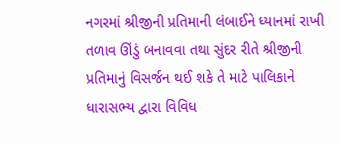નગરમાં શ્રીજીની પ્રતિમાની લંબાઈને ધ્યાનમાં રાખી તળાવ ઊંડું બનાવવા તથા સુંદર રીતે શ્રીજીની પ્રતિમાનું વિસર્જન થઈ શકે તે માટે પાલિકાને ધારાસભ્ય દ્વારા વિવિધ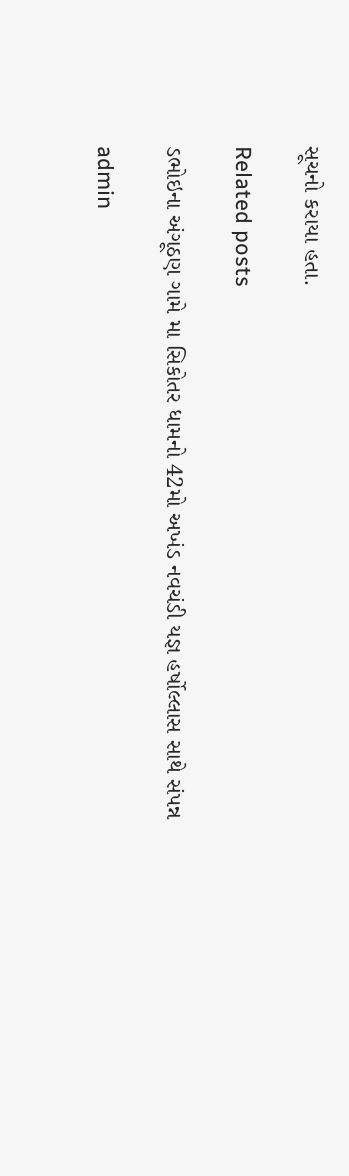સૂચનો કરાયા હતા.

Related posts

ડભોઇના અંગૂઠણ ગામે મા સિકોતર ધામનો 42મો અખંડ નવચંડી યજ્ઞ હર્ષોલ્લાસ સાથે સંપન્ન

admin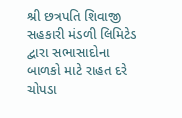શ્રી છત્રપતિ શિવાજી સહકારી મંડળી લિમિટેડ દ્વારા સભાસાદોના બાળકો માટે રાહત દરે ચોપડા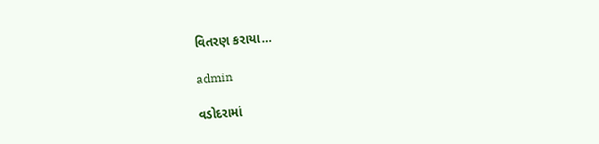વિતરણ કરાયા…

admin

વડોદરામાં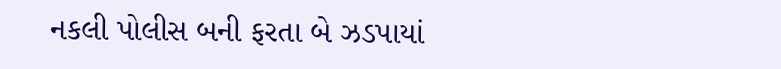નકલી પોલીસ બની ફરતા બે ઝડપાયાં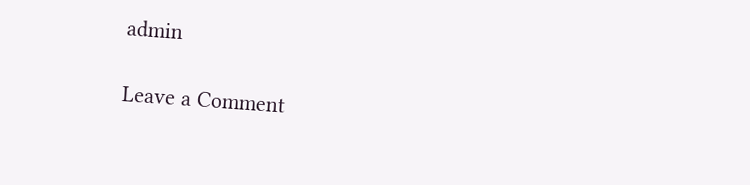admin

Leave a Comment